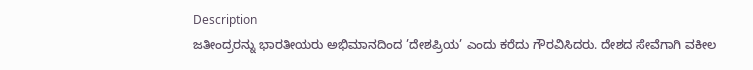Description
ಜತೀಂದ್ರರನ್ನು ಭಾರತೀಯರು ಅಭಿಮಾನದಿಂದ ’ದೇಶಪ್ರಿಯ’ ಎಂದು ಕರೆದು ಗೌರವಿಸಿದರು. ದೇಶದ ಸೇವೆಗಾಗಿ ವಕೀಲ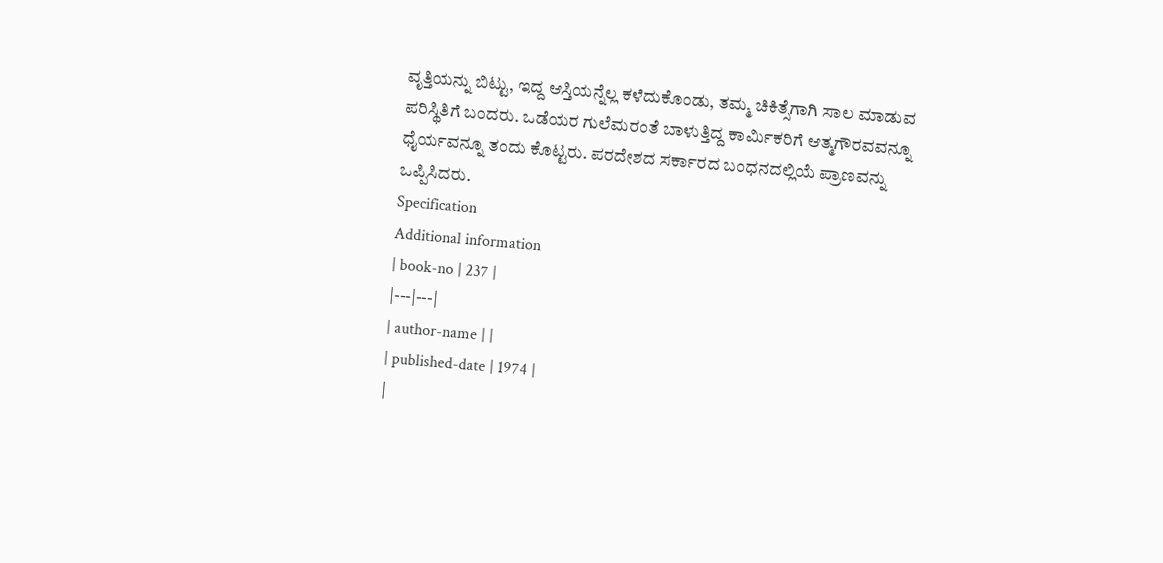ವೃತ್ತಿಯನ್ನು ಬಿಟ್ಟು, ಇದ್ದ ಆಸ್ತಿಯನ್ನೆಲ್ಲ ಕಳೆದುಕೊಂಡು, ತಮ್ಮ ಚಿಕಿತ್ಸೆಗಾಗಿ ಸಾಲ ಮಾಡುವ ಪರಿಸ್ಥಿತಿಗೆ ಬಂದರು. ಒಡೆಯರ ಗುಲೆಮರಂತೆ ಬಾಳುತ್ತಿದ್ದ ಕಾರ್ಮಿಕರಿಗೆ ಆತ್ಮಗೌರವವನ್ನೂ ಧೈರ್ಯವನ್ನೂ ತಂದು ಕೊಟ್ಟರು. ಪರದೇಶದ ಸರ್ಕಾರದ ಬಂಧನದಲ್ಲಿಯೆ ಪ್ರಾಣವನ್ನು ಒಪ್ಪಿಸಿದರು.
Specification
Additional information
| book-no | 237 |
|---|---|
| author-name | |
| published-date | 1974 |
|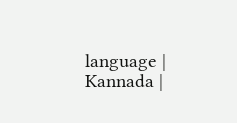language | Kannada |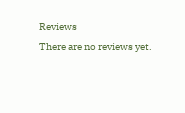Reviews
There are no reviews yet.